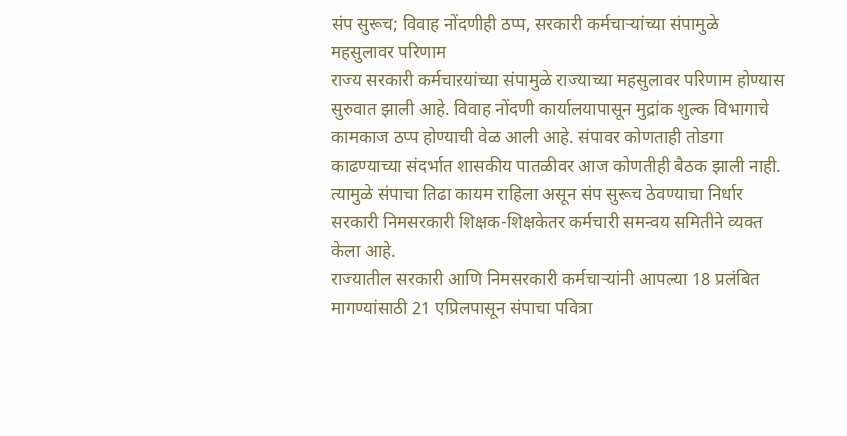संप सुरूच; विवाह नोंदणीही ठप्प, सरकारी कर्मचाऱ्यांच्या संपामुळे महसुलावर परिणाम
राज्य सरकारी कर्मचाऱयांच्या संपामुळे राज्याच्या महसुलावर परिणाम होण्यास सुरुवात झाली आहे. विवाह नोंदणी कार्यालयापासून मुद्रांक शुल्क विभागाचे कामकाज ठप्प होण्याची वेळ आली आहे. संपावर कोणताही तोडगा काढण्याच्या संदर्भात शासकीय पातळीवर आज कोणतीही बैठक झाली नाही. त्यामुळे संपाचा तिढा कायम राहिला असून संप सुरूच ठेवण्याचा निर्धार सरकारी निमसरकारी शिक्षक-शिक्षकेतर कर्मचारी समन्वय समितीने व्यक्त केला आहे.
राज्यातील सरकारी आणि निमसरकारी कर्मचाऱ्यांनी आपल्या 18 प्रलंबित मागण्यांसाठी 21 एप्रिलपासून संपाचा पवित्रा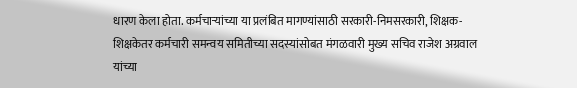धारण केला होता. कर्मचाऱ्यांच्या या प्रलंबित मागण्यांसाठी सरकारी-निमसरकारी, शिक्षक- शिक्षकेतर कर्मचारी समन्वय समितीच्या सदस्यांसोबत मंगळवारी मुख्य सचिव राजेश अग्रवाल यांच्या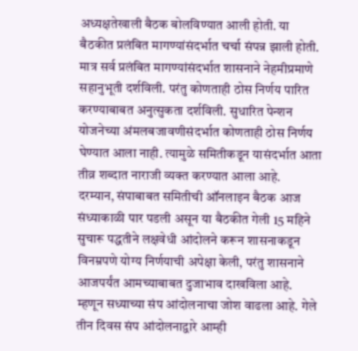अध्यक्षतेखाली बैठक बोलविण्यात आली होती. या बैठकीत प्रलंबित मागण्यांसंदर्भात चर्चा संपन्न झाली होती. मात्र सर्व प्रलंबित मागण्यांसंदर्भात शासनाने नेहमीप्रमाणे सहानुभूती दर्शविली. परंतु कोणताही ठोस निर्णय पारित करण्याबाबत अनुत्सुकता दर्शविली. सुधारित पेन्शन योजनेच्या अंमलबजावणीसंदर्भात कोणताही ठोस निर्णय घेण्यात आला नाही. त्यामुळे समितीकडून यासंदर्भात आता तीव्र शब्दात नाराजी व्यक्त करण्यात आला आहे.
दरम्यान, संपाबाबत समितीची ऑनलाइन बैठक आज संध्याकाळी पार पडली असून या बैठकीत गेली 15 महिने सुचारू पद्धतीने लक्षवेधी आंदोलने करून शासनाकडून विनम्रपणे योग्य निर्णयाची अपेक्षा केली, परंतु शासनाने आजपर्यंत आमच्याबाबत दुजाभाव दाखविला आहे. म्हणून सध्याच्या संप आंदोलनाचा जोश वाढला आहे. गेले तीन दिवस संप आंदोलनाद्वारे आम्ही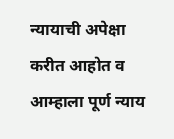न्यायाची अपेक्षा करीत आहोत व आम्हाला पूर्ण न्याय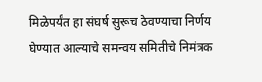मिळेपर्यंत हा संघर्ष सुरूच ठेवण्याचा निर्णय घेण्यात आल्याचे समन्वय समितीचे निमंत्रक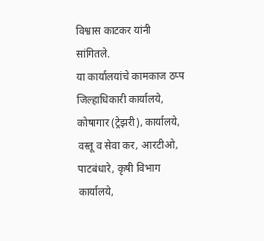विश्वास काटकर यांनी सांगितले.
या कार्यालयांचे कामकाज ठप्प
जिल्हाधिकारी कार्यालये, कोषागार (ट्रेझरी), कार्यालये, वस्तू व सेवा कर, आरटीओ, पाटबंधारे, कृषी विभाग कार्यालये,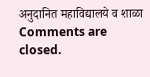अनुदानित महाविद्यालये व शाळा
Comments are closed.